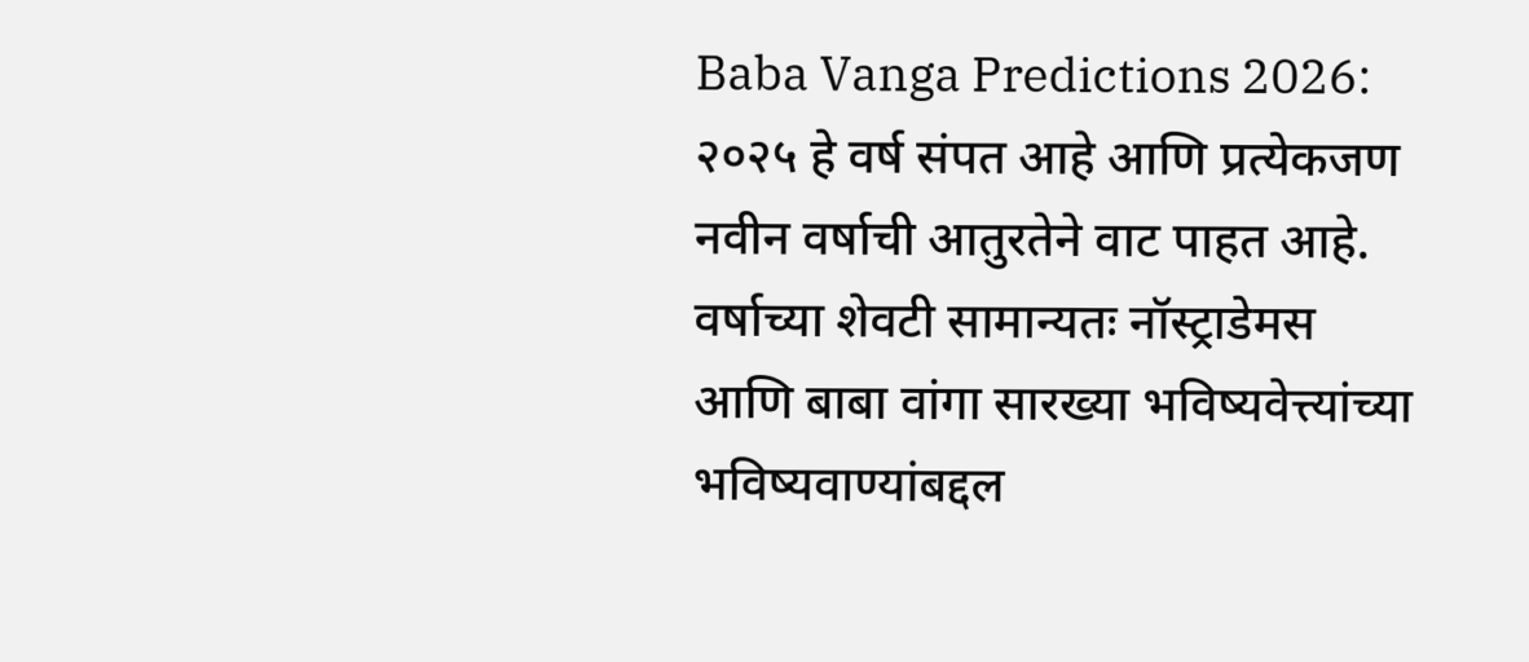Baba Vanga Predictions 2026: २०२५ हे वर्ष संपत आहे आणि प्रत्येकजण नवीन वर्षाची आतुरतेने वाट पाहत आहे. वर्षाच्या शेवटी सामान्यतः नॉस्ट्राडेमस आणि बाबा वांगा सारख्या भविष्यवेत्त्यांच्या भविष्यवाण्यांबद्दल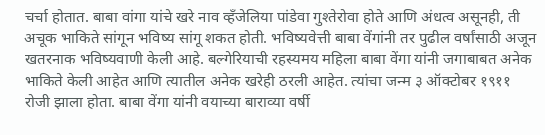चर्चा होतात. बाबा वांगा यांचे खरे नाव व्हँजेलिया पांडेवा गुश्तेरोवा होते आणि अंधत्व असूनही, ती अचूक भाकिते सांगून भविष्य सांगू शकत होती. भविष्यवेत्ती बाबा वेंगांनी तर पुढील वर्षांसाठी अजून खतरनाक भविष्यवाणी केली आहे. बल्गेरियाची रहस्यमय महिला बाबा वेंगा यांनी जगाबाबत अनेक भाकिते केली आहेत आणि त्यातील अनेक खरेही ठरली आहेत. त्यांचा जन्म ३ ऑक्टोबर १९११ रोजी झाला होता. बाबा वेंगा यांनी वयाच्या बाराव्या वर्षी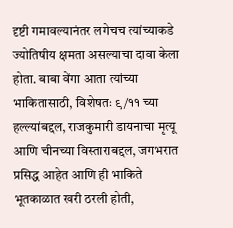दृष्टी गमावल्यानंतर लगेचच त्यांच्याकडे ज्योतिषीय क्षमता असल्याचा दावा केला होता. बाबा वेंगा आता त्यांच्या भाकितासाठी, विशेषतः ९/११ च्या हल्ल्यांबद्दल, राजकुमारी डायनाचा मृत्यू आणि चीनच्या विस्ताराबद्दल, जगभरात प्रसिद्ध आहेत आणि ही भाकिते भूतकाळात खरी ठरली होती,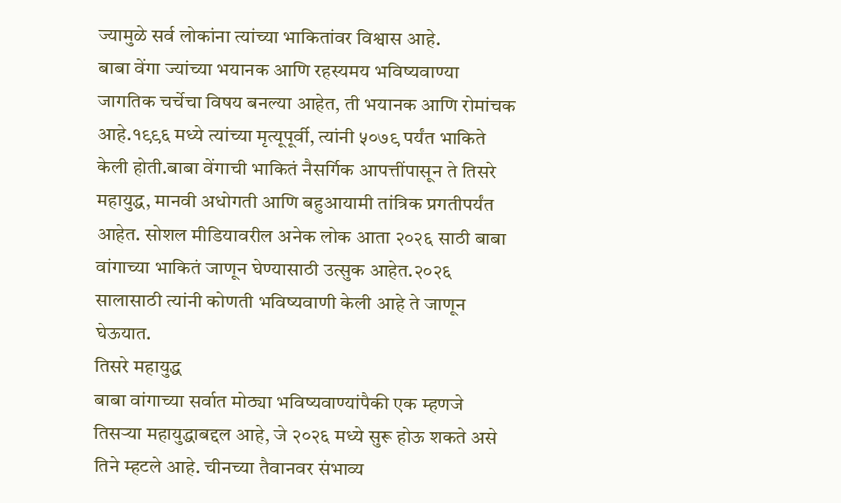ज्यामुळे सर्व लोकांना त्यांच्या भाकितांवर विश्वास आहे.
बाबा वेंगा ज्यांच्या भयानक आणि रहस्यमय भविष्यवाण्या जागतिक चर्चेचा विषय बनल्या आहेत, ती भयानक आणि रोमांचक आहे.१९९६ मध्ये त्यांच्या मृत्यूपूर्वी, त्यांनी ५०७९ पर्यंत भाकिते केली होती.बाबा वेंगाची भाकितं नैसर्गिक आपत्तींपासून ते तिसरे महायुद्ध, मानवी अधोगती आणि बहुआयामी तांत्रिक प्रगतीपर्यंत आहेत. सोशल मीडियावरील अनेक लोक आता २०२६ साठी बाबा वांगाच्या भाकितं जाणून घेण्यासाठी उत्सुक आहेत.२०२६ सालासाठी त्यांनी कोणती भविष्यवाणी केली आहे ते जाणून घेऊयात.
तिसरे महायुद्ध
बाबा वांगाच्या सर्वात मोठ्या भविष्यवाण्यांपैकी एक म्हणजे तिसऱ्या महायुद्धाबद्दल आहे, जे २०२६ मध्ये सुरू होऊ शकते असे तिने म्हटले आहे. चीनच्या तैवानवर संभाव्य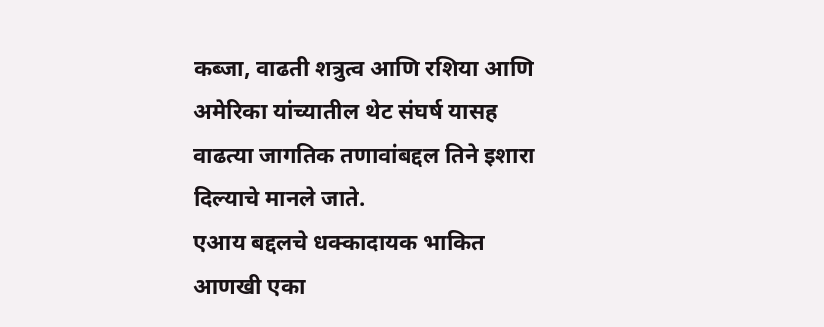कब्जा, वाढती शत्रुत्व आणि रशिया आणि अमेरिका यांच्यातील थेट संघर्ष यासह वाढत्या जागतिक तणावांबद्दल तिने इशारा दिल्याचे मानले जाते.
एआय बद्दलचे धक्कादायक भाकित
आणखी एका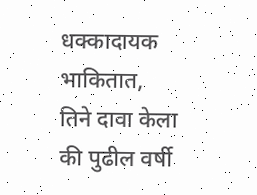धक्कादायक भाकितात, तिने दावा केला की पुढील वर्षी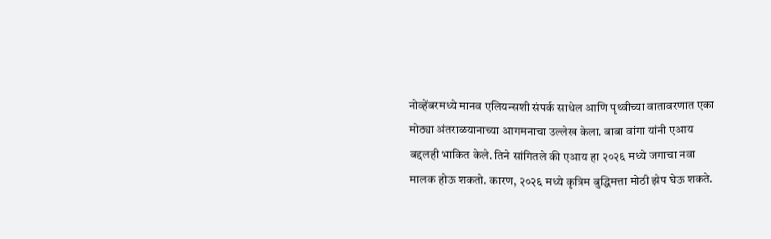नोव्हेंबरमध्ये मानव एलियन्सशी संपर्क साधेल आणि पृथ्वीच्या वातावरणात एका मोठ्या अंतराळयानाच्या आगमनाचा उल्लेख केला. बाबा वांगा यांनी एआय बद्दलही भाकित केले. तिने सांगितले की एआय हा २०२६ मध्ये जगाचा नवा मालक होऊ शकतो. कारण, २०२६ मध्ये कृत्रिम बुद्धिमत्ता मोठी झेप घेऊ शकते.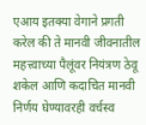एआय इतक्या वेगाने प्रगती करेल की ते मानवी जीवनातील महत्त्वाच्या पैलूंवर नियंत्रण ठेवू शकेल आणि कदाचित मानवी निर्णय घेण्यावरही वर्चस्व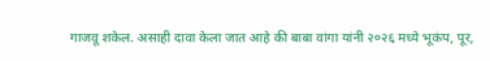गाजवू शकेल. असाही दावा केला जात आहे की बाबा वांगा यांनी २०२६ मध्ये भूकंप, पूर,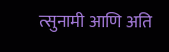त्सुनामी आणि अति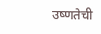उष्णतेची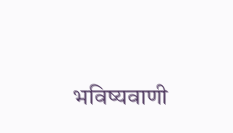भविष्यवाणी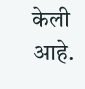केली आहे.